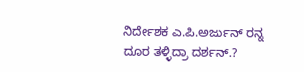ನಿರ್ದೇಶಕ ಎ.ಪಿ.ಅರ್ಜುನ್ ರನ್ನ ದೂರ ತಳ್ಳಿದ್ರಾ ದರ್ಶನ್.?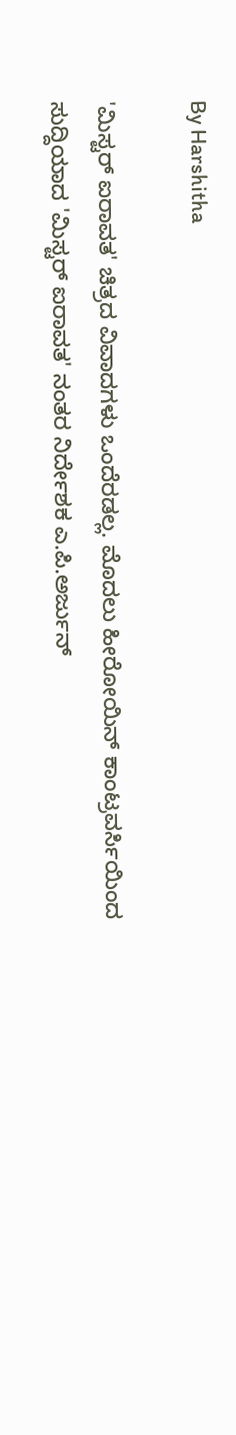By Harshitha

'ಮಿಸ್ಟರ್ ಐರಾವತ' ಚಿತ್ರದ ವಿವಾದಗಳು ಒಂದೆರಡಲ್ಲ. ಮೊದಲು ಹೀರೋಯಿನ್ ಕಾಂಟ್ರವರ್ಸಿಯಿಂದ ಸುದ್ದಿಯಾದ 'ಮಿಸ್ಟರ್ ಐರಾವತ' ನಂತರ ನಿರ್ದೇಶಕ ಎ.ಪಿ.ಅರ್ಜುನ್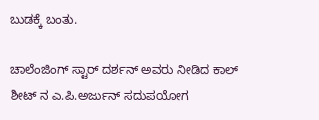ಬುಡಕ್ಕೆ ಬಂತು.

ಚಾಲೆಂಜಿಂಗ್ ಸ್ಟಾರ್ ದರ್ಶನ್ ಅವರು ನೀಡಿದ ಕಾಲ್ ಶೀಟ್ ನ ಎ.ಪಿ.ಅರ್ಜುನ್ ಸದುಪಯೋಗ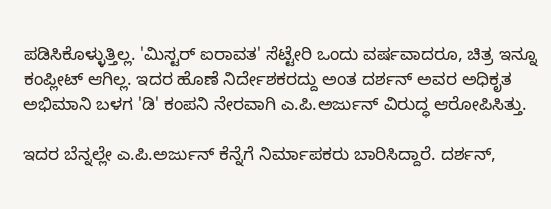ಪಡಿಸಿಕೊಳ್ಳುತ್ತಿಲ್ಲ. 'ಮಿಸ್ಟರ್ ಐರಾವತ' ಸೆಟ್ಟೇರಿ ಒಂದು ವರ್ಷವಾದರೂ, ಚಿತ್ರ ಇನ್ನೂ ಕಂಪ್ಲೀಟ್ ಆಗಿಲ್ಲ. ಇದರ ಹೊಣೆ ನಿರ್ದೇಶಕರದ್ದು ಅಂತ ದರ್ಶನ್ ಅವರ ಅಧಿಕೃತ ಅಭಿಮಾನಿ ಬಳಗ 'ಡಿ' ಕಂಪನಿ ನೇರವಾಗಿ ಎ.ಪಿ.ಅರ್ಜುನ್ ವಿರುದ್ಧ ಆರೋಪಿಸಿತ್ತು.

ಇದರ ಬೆನ್ನಲ್ಲೇ ಎ.ಪಿ.ಅರ್ಜುನ್ ಕೆನ್ನೆಗೆ ನಿರ್ಮಾಪಕರು ಬಾರಿಸಿದ್ದಾರೆ. ದರ್ಶನ್,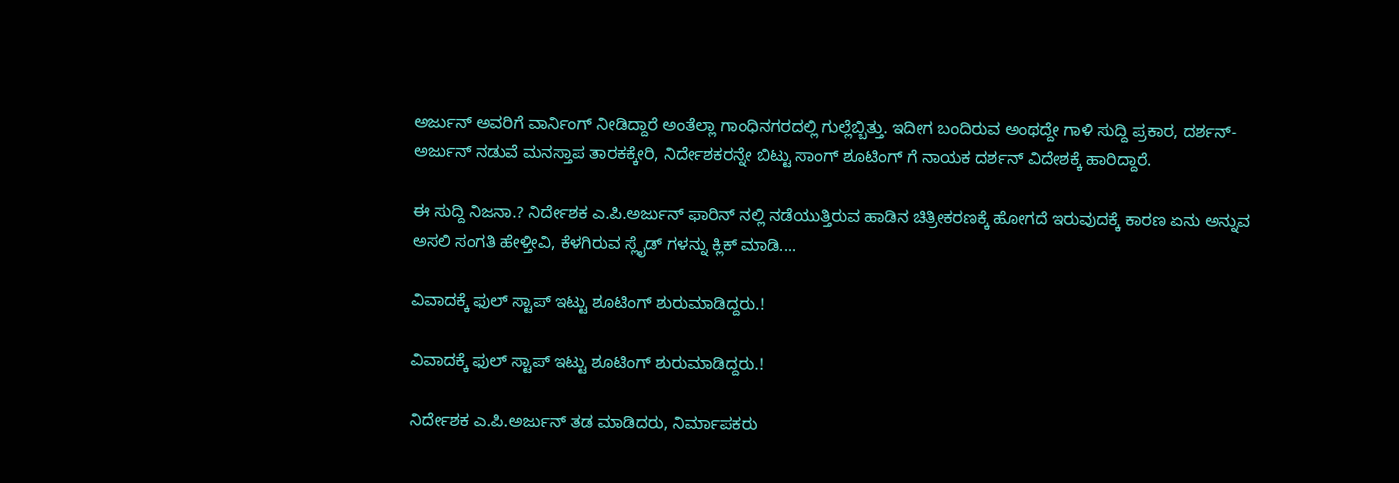ಅರ್ಜುನ್ ಅವರಿಗೆ ವಾರ್ನಿಂಗ್ ನೀಡಿದ್ದಾರೆ ಅಂತೆಲ್ಲಾ ಗಾಂಧಿನಗರದಲ್ಲಿ ಗುಲ್ಲೆಬ್ಬಿತ್ತು. ಇದೀಗ ಬಂದಿರುವ ಅಂಥದ್ದೇ ಗಾಳಿ ಸುದ್ದಿ ಪ್ರಕಾರ, ದರ್ಶನ್-ಅರ್ಜುನ್ ನಡುವೆ ಮನಸ್ತಾಪ ತಾರಕಕ್ಕೇರಿ, ನಿರ್ದೇಶಕರನ್ನೇ ಬಿಟ್ಟು ಸಾಂಗ್ ಶೂಟಿಂಗ್ ಗೆ ನಾಯಕ ದರ್ಶನ್ ವಿದೇಶಕ್ಕೆ ಹಾರಿದ್ದಾರೆ.

ಈ ಸುದ್ದಿ ನಿಜನಾ.? ನಿರ್ದೇಶಕ ಎ.ಪಿ.ಅರ್ಜುನ್ ಫಾರಿನ್ ನಲ್ಲಿ ನಡೆಯುತ್ತಿರುವ ಹಾಡಿನ ಚಿತ್ರೀಕರಣಕ್ಕೆ ಹೋಗದೆ ಇರುವುದಕ್ಕೆ ಕಾರಣ ಏನು ಅನ್ನುವ ಅಸಲಿ ಸಂಗತಿ ಹೇಳ್ತೀವಿ, ಕೆಳಗಿರುವ ಸ್ಲೈಡ್ ಗಳನ್ನು ಕ್ಲಿಕ್ ಮಾಡಿ....

ವಿವಾದಕ್ಕೆ ಫುಲ್ ಸ್ಟಾಪ್ ಇಟ್ಟು ಶೂಟಿಂಗ್ ಶುರುಮಾಡಿದ್ದರು.!

ವಿವಾದಕ್ಕೆ ಫುಲ್ ಸ್ಟಾಪ್ ಇಟ್ಟು ಶೂಟಿಂಗ್ ಶುರುಮಾಡಿದ್ದರು.!

ನಿರ್ದೇಶಕ ಎ.ಪಿ.ಅರ್ಜುನ್ ತಡ ಮಾಡಿದರು, ನಿರ್ಮಾಪಕರು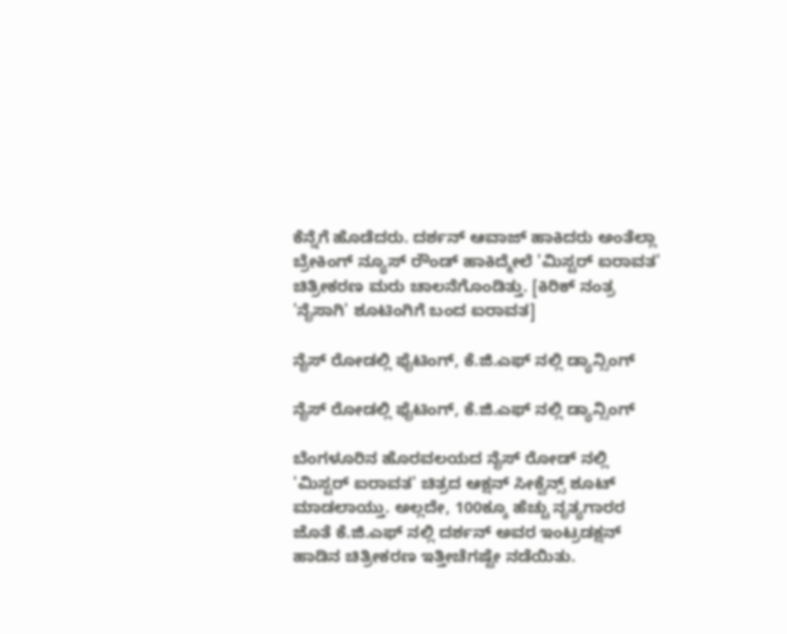ಕೆನ್ನೆಗೆ ಹೊಡೆದರು. ದರ್ಶನ್ ಆವಾಜ್ ಹಾಕಿದರು ಅಂತೆಲ್ಲಾ ಬ್ರೇಕಿಂಗ್ ನ್ಯೂಸ್ ರೌಂಡ್ ಹಾಕಿದ್ಮೇಲೆ 'ಮಿಸ್ಟರ್ ಐರಾವತ' ಚಿತ್ರೀಕರಣ ಮರು ಚಾಲನೆಗೊಂಡಿತ್ತು. [ಕಿರಿಕ್ ನಂತ್ರ 'ನೈಸಾಗಿ' ಶೂಟಿಂಗಿಗೆ ಬಂದ ಐರಾವತ]

ನೈಸ್ ರೋಡಲ್ಲಿ ಫೈಟಿಂಗ್, ಕೆ.ಜಿ.ಎಫ್ ನಲ್ಲಿ ಡ್ಯಾನ್ಸಿಂಗ್

ನೈಸ್ ರೋಡಲ್ಲಿ ಫೈಟಿಂಗ್, ಕೆ.ಜಿ.ಎಫ್ ನಲ್ಲಿ ಡ್ಯಾನ್ಸಿಂಗ್

ಬೆಂಗಳೂರಿನ ಹೊರವಲಯದ ನೈಸ್ ರೋಡ್ ನಲ್ಲಿ 'ಮಿಸ್ಟರ್ ಐರಾವತ' ಚಿತ್ರದ ಆಕ್ಷನ್ ಸೀಕ್ವೆನ್ಸ್ ಶೂಟ್ ಮಾಡಲಾಯ್ತು. ಅಲ್ಲದೇ, 100ಕ್ಕೂ ಹೆಚ್ಚು ನೃತ್ಯಗಾರರ ಜೊತೆ ಕೆ.ಜಿ.ಎಫ್ ನಲ್ಲಿ ದರ್ಶನ್ ಅವರ ಇಂಟ್ರಡಕ್ಷನ್ ಹಾಡಿನ ಚಿತ್ರೀಕರಣ ಇತ್ತೀಚೆಗಷ್ಟೇ ನಡೆಯಿತು.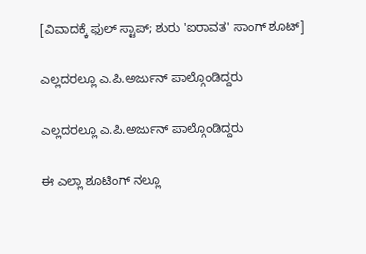[ವಿವಾದಕ್ಕೆ ಫುಲ್ ಸ್ಟಾಪ್; ಶುರು 'ಐರಾವತ' ಸಾಂಗ್ ಶೂಟ್]

ಎಲ್ಲದರಲ್ಲೂ ಎ.ಪಿ.ಅರ್ಜುನ್ ಪಾಲ್ಗೊಂಡಿದ್ದರು

ಎಲ್ಲದರಲ್ಲೂ ಎ.ಪಿ.ಅರ್ಜುನ್ ಪಾಲ್ಗೊಂಡಿದ್ದರು

ಈ ಎಲ್ಲಾ ಶೂಟಿಂಗ್ ನಲ್ಲೂ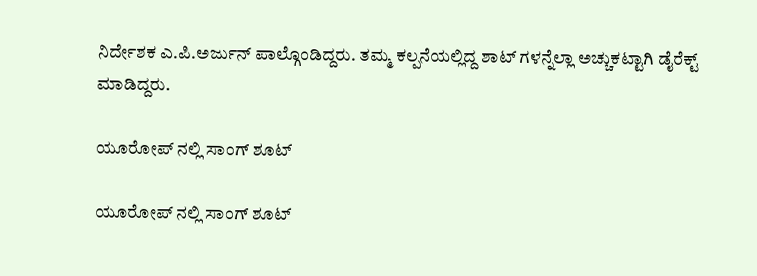ನಿರ್ದೇಶಕ ಎ.ಪಿ.ಅರ್ಜುನ್ ಪಾಲ್ಗೊಂಡಿದ್ದರು. ತಮ್ಮ ಕಲ್ಪನೆಯಲ್ಲಿದ್ದ ಶಾಟ್ ಗಳನ್ನೆಲ್ಲಾ ಅಚ್ಚುಕಟ್ಟಾಗಿ ಡೈರೆಕ್ಟ್ ಮಾಡಿದ್ದರು.

ಯೂರೋಪ್ ನಲ್ಲಿ ಸಾಂಗ್ ಶೂಟ್

ಯೂರೋಪ್ ನಲ್ಲಿ ಸಾಂಗ್ ಶೂಟ್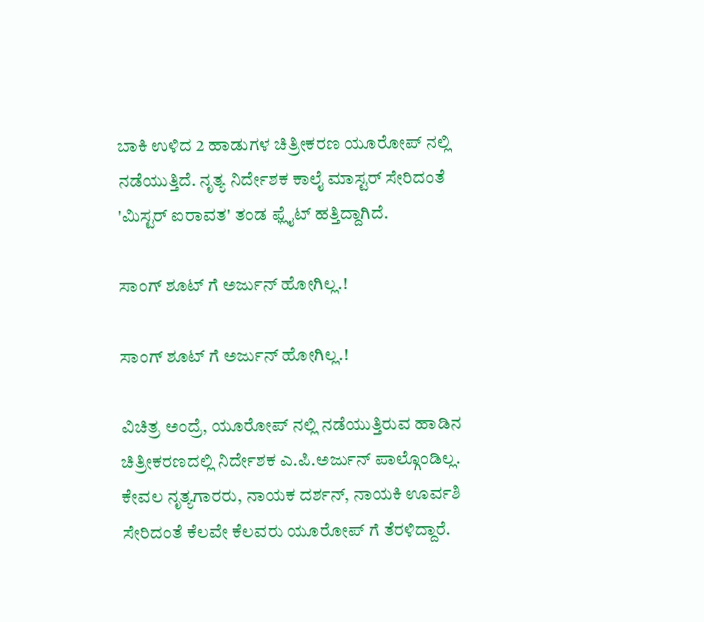ಬಾಕಿ ಉಳಿದ 2 ಹಾಡುಗಳ ಚಿತ್ರೀಕರಣ ಯೂರೋಪ್ ನಲ್ಲಿ ನಡೆಯುತ್ತಿದೆ. ನೃತ್ಯ ನಿರ್ದೇಶಕ ಕಾಲೈ ಮಾಸ್ಟರ್ ಸೇರಿದಂತೆ 'ಮಿಸ್ಟರ್ ಐರಾವತ' ತಂಡ ಫ್ಲೈಟ್ ಹತ್ತಿದ್ದಾಗಿದೆ.

ಸಾಂಗ್ ಶೂಟ್ ಗೆ ಅರ್ಜುನ್ ಹೋಗಿಲ್ಲ.!

ಸಾಂಗ್ ಶೂಟ್ ಗೆ ಅರ್ಜುನ್ ಹೋಗಿಲ್ಲ.!

ವಿಚಿತ್ರ ಅಂದ್ರೆ, ಯೂರೋಪ್ ನಲ್ಲಿ ನಡೆಯುತ್ತಿರುವ ಹಾಡಿನ ಚಿತ್ರೀಕರಣದಲ್ಲಿ ನಿರ್ದೇಶಕ ಎ.ಪಿ.ಅರ್ಜುನ್ ಪಾಲ್ಗೊಂಡಿಲ್ಲ. ಕೇವಲ ನೃತ್ಯಗಾರರು, ನಾಯಕ ದರ್ಶನ್, ನಾಯಕಿ ಊರ್ವಶಿ ಸೇರಿದಂತೆ ಕೆಲವೇ ಕೆಲವರು ಯೂರೋಪ್ ಗೆ ತೆರಳಿದ್ದಾರೆ.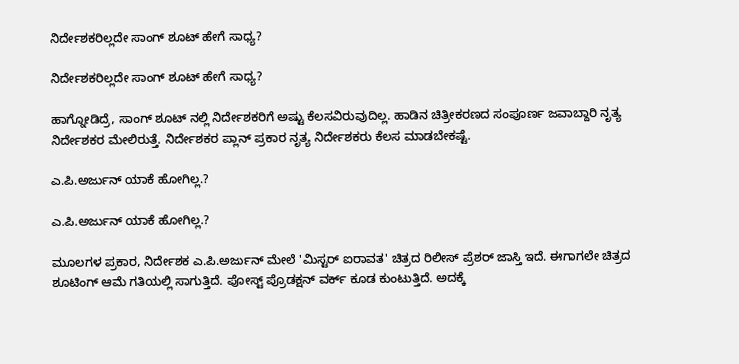ನಿರ್ದೇಶಕರಿಲ್ಲದೇ ಸಾಂಗ್ ಶೂಟ್ ಹೇಗೆ ಸಾಧ್ಯ?

ನಿರ್ದೇಶಕರಿಲ್ಲದೇ ಸಾಂಗ್ ಶೂಟ್ ಹೇಗೆ ಸಾಧ್ಯ?

ಹಾಗ್ನೋಡಿದ್ರೆ, ಸಾಂಗ್ ಶೂಟ್ ನಲ್ಲಿ ನಿರ್ದೇಶಕರಿಗೆ ಅಷ್ಟು ಕೆಲಸವಿರುವುದಿಲ್ಲ. ಹಾಡಿನ ಚಿತ್ರೀಕರಣದ ಸಂಪೂರ್ಣ ಜವಾಬ್ದಾರಿ ನೃತ್ಯ ನಿರ್ದೇಶಕರ ಮೇಲಿರುತ್ತೆ. ನಿರ್ದೇಶಕರ ಪ್ಲಾನ್ ಪ್ರಕಾರ ನೃತ್ಯ ನಿರ್ದೇಶಕರು ಕೆಲಸ ಮಾಡಬೇಕಷ್ಟೆ.

ಎ.ಪಿ.ಅರ್ಜುನ್ ಯಾಕೆ ಹೋಗಿಲ್ಲ.?

ಎ.ಪಿ.ಅರ್ಜುನ್ ಯಾಕೆ ಹೋಗಿಲ್ಲ.?

ಮೂಲಗಳ ಪ್ರಕಾರ, ನಿರ್ದೇಶಕ ಎ.ಪಿ.ಅರ್ಜುನ್ ಮೇಲೆ 'ಮಿಸ್ಟರ್ ಐರಾವತ' ಚಿತ್ರದ ರಿಲೀಸ್ ಪ್ರೆಶರ್ ಜಾಸ್ತಿ ಇದೆ. ಈಗಾಗಲೇ ಚಿತ್ರದ ಶೂಟಿಂಗ್ ಆಮೆ ಗತಿಯಲ್ಲಿ ಸಾಗುತ್ತಿದೆ. ಪೋಸ್ಟ್ ಪ್ರೊಡಕ್ಷನ್ ವರ್ಕ್ ಕೂಡ ಕುಂಟುತ್ತಿದೆ. ಅದಕ್ಕೆ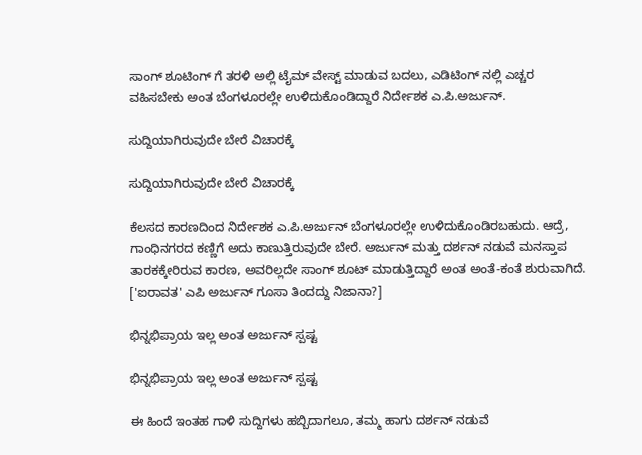ಸಾಂಗ್ ಶೂಟಿಂಗ್ ಗೆ ತರಳಿ ಅಲ್ಲಿ ಟೈಮ್ ವೇಸ್ಟ್ ಮಾಡುವ ಬದಲು, ಎಡಿಟಿಂಗ್ ನಲ್ಲಿ ಎಚ್ಚರ ವಹಿಸಬೇಕು ಅಂತ ಬೆಂಗಳೂರಲ್ಲೇ ಉಳಿದುಕೊಂಡಿದ್ದಾರೆ ನಿರ್ದೇಶಕ ಎ.ಪಿ.ಅರ್ಜುನ್.

ಸುದ್ದಿಯಾಗಿರುವುದೇ ಬೇರೆ ವಿಚಾರಕ್ಕೆ

ಸುದ್ದಿಯಾಗಿರುವುದೇ ಬೇರೆ ವಿಚಾರಕ್ಕೆ

ಕೆಲಸದ ಕಾರಣದಿಂದ ನಿರ್ದೇಶಕ ಎ.ಪಿ.ಅರ್ಜುನ್ ಬೆಂಗಳೂರಲ್ಲೇ ಉಳಿದುಕೊಂಡಿರಬಹುದು. ಆದ್ರೆ, ಗಾಂಧಿನಗರದ ಕಣ್ಣಿಗೆ ಅದು ಕಾಣುತ್ತಿರುವುದೇ ಬೇರೆ. ಅರ್ಜುನ್ ಮತ್ತು ದರ್ಶನ್ ನಡುವೆ ಮನಸ್ತಾಪ ತಾರಕಕ್ಕೇರಿರುವ ಕಾರಣ, ಅವರಿಲ್ಲದೇ ಸಾಂಗ್ ಶೂಟ್ ಮಾಡುತ್ತಿದ್ದಾರೆ ಅಂತ ಅಂತೆ-ಕಂತೆ ಶುರುವಾಗಿದೆ. ['ಐರಾವತ' ಎಪಿ ಅರ್ಜುನ್ ಗೂಸಾ ತಿಂದದ್ದು ನಿಜಾನಾ?]

ಭಿನ್ನಭಿಪ್ರಾಯ ಇಲ್ಲ ಅಂತ ಅರ್ಜುನ್ ಸ್ಪಷ್ಟ

ಭಿನ್ನಭಿಪ್ರಾಯ ಇಲ್ಲ ಅಂತ ಅರ್ಜುನ್ ಸ್ಪಷ್ಟ

ಈ ಹಿಂದೆ ಇಂತಹ ಗಾಳಿ ಸುದ್ದಿಗಳು ಹಬ್ಬಿದಾಗಲೂ, ತಮ್ಮ ಹಾಗು ದರ್ಶನ್ ನಡುವೆ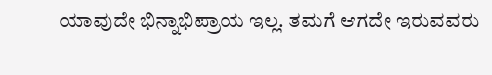ಯಾವುದೇ ಭಿನ್ನಾಭಿಪ್ರಾಯ ಇಲ್ಲ. ತಮಗೆ ಆಗದೇ ಇರುವವರು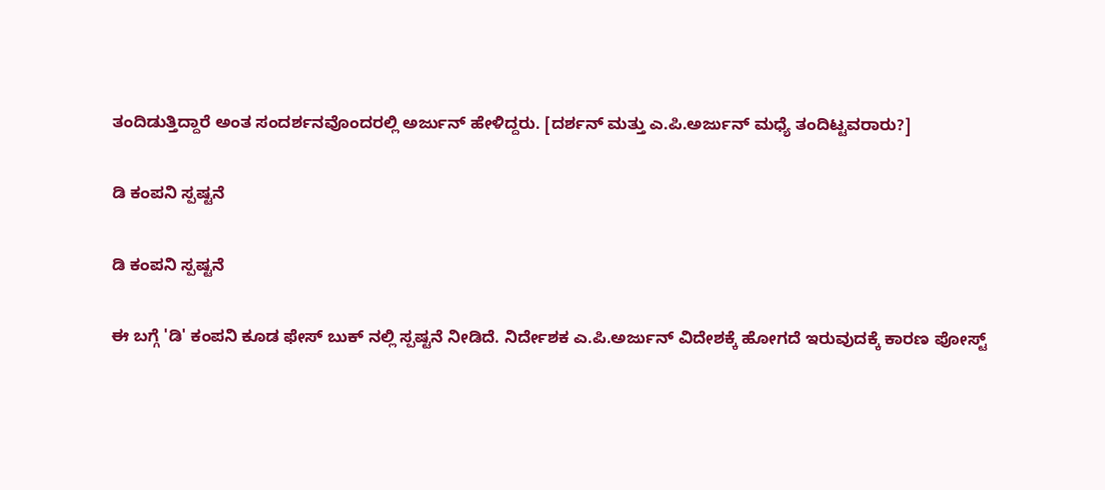ತಂದಿಡುತ್ತಿದ್ದಾರೆ ಅಂತ ಸಂದರ್ಶನವೊಂದರಲ್ಲಿ ಅರ್ಜುನ್ ಹೇಳಿದ್ದರು. [ದರ್ಶನ್ ಮತ್ತು ಎ.ಪಿ.ಅರ್ಜುನ್ ಮಧ್ಯೆ ತಂದಿಟ್ಟವರಾರು?]

ಡಿ ಕಂಪನಿ ಸ್ಪಷ್ಟನೆ

ಡಿ ಕಂಪನಿ ಸ್ಪಷ್ಟನೆ

ಈ ಬಗ್ಗೆ 'ಡಿ' ಕಂಪನಿ ಕೂಡ ಫೇಸ್ ಬುಕ್ ನಲ್ಲಿ ಸ್ಪಷ್ಟನೆ ನೀಡಿದೆ. ನಿರ್ದೇಶಕ ಎ.ಪಿ.ಅರ್ಜುನ್ ವಿದೇಶಕ್ಕೆ ಹೋಗದೆ ಇರುವುದಕ್ಕೆ ಕಾರಣ ಪೋಸ್ಟ್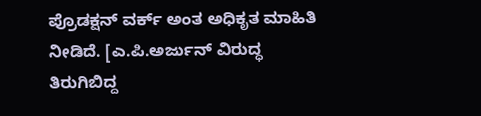ಪ್ರೊಡಕ್ಷನ್ ವರ್ಕ್ ಅಂತ ಅಧಿಕೃತ ಮಾಹಿತಿ ನೀಡಿದೆ. [ಎ.ಪಿ.ಅರ್ಜುನ್ ವಿರುದ್ಧ ತಿರುಗಿಬಿದ್ದ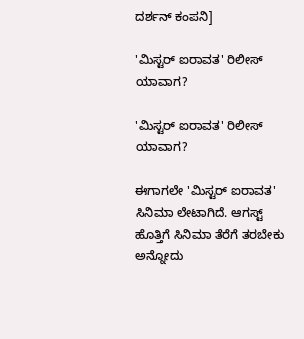ದರ್ಶನ್ ಕಂಪನಿ]

'ಮಿಸ್ಟರ್ ಐರಾವತ' ರಿಲೀಸ್ ಯಾವಾಗ?

'ಮಿಸ್ಟರ್ ಐರಾವತ' ರಿಲೀಸ್ ಯಾವಾಗ?

ಈಗಾಗಲೇ 'ಮಿಸ್ಟರ್ ಐರಾವತ' ಸಿನಿಮಾ ಲೇಟಾಗಿದೆ. ಆಗಸ್ಟ್ ಹೊತ್ತಿಗೆ ಸಿನಿಮಾ ತೆರೆಗೆ ತರಬೇಕು ಅನ್ನೋದು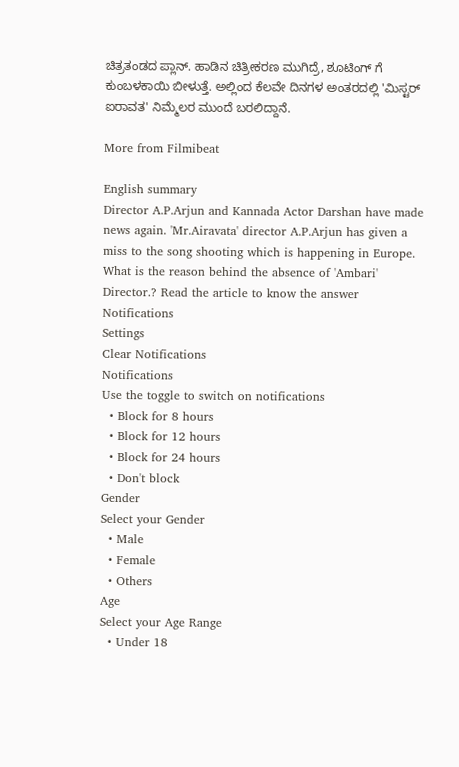ಚಿತ್ರತಂಡದ ಪ್ಲಾನ್. ಹಾಡಿನ ಚಿತ್ರೀಕರಣ ಮುಗಿದ್ರೆ, ಶೂಟಿಂಗ್ ಗೆ ಕುಂಬಳಕಾಯಿ ಬೀಳುತ್ತೆ. ಅಲ್ಲಿಂದ ಕೆಲವೇ ದಿನಗಳ ಅಂತರದಲ್ಲಿ 'ಮಿಸ್ಟರ್ ಐರಾವತ' ನಿಮ್ಮೆಲರ ಮುಂದೆ ಬರಲಿದ್ದಾನೆ.

More from Filmibeat

English summary
Director A.P.Arjun and Kannada Actor Darshan have made news again. 'Mr.Airavata' director A.P.Arjun has given a miss to the song shooting which is happening in Europe. What is the reason behind the absence of 'Ambari' Director.? Read the article to know the answer
Notifications
Settings
Clear Notifications
Notifications
Use the toggle to switch on notifications
  • Block for 8 hours
  • Block for 12 hours
  • Block for 24 hours
  • Don't block
Gender
Select your Gender
  • Male
  • Female
  • Others
Age
Select your Age Range
  • Under 18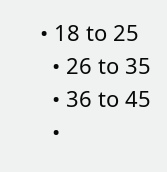• 18 to 25
  • 26 to 35
  • 36 to 45
  •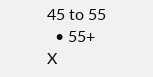45 to 55
  • 55+
X